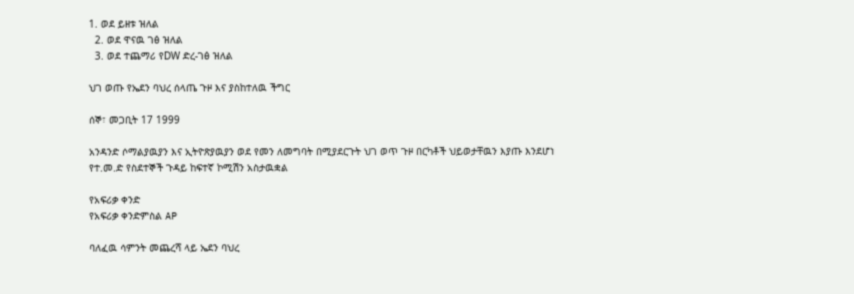1. ወደ ይዘቱ ዝለል
  2. ወደ ዋናዉ ገፅ ዝለል
  3. ወደ ተጨማሪ የDW ድረ-ገፅ ዝለል

ህገ ወጡ የኤደን ባህረ ሰላጤ ጉዞ እና ያስከተለዉ ችግር

ሰኞ፣ መጋቢት 17 1999

አንዳንድ ሶማልያዉያን እና ኢትዮጽያዉያን ወደ የመን ለመግባት በሚያደርጉት ህገ ወጥ ጉዞ በርካቶች ህይወታቸዉን እያጡ እንደሆነ የተ.መ.ድ የስደተኞች ጉዳይ ከፍተኛ ኮሚሽን አስታዉቋል

የአፍሪቃ ቀንድ
የአፍሪቃ ቀንድምስል AP

ባለፈዉ ሳምንት መጨረሻ ላይ ኤደን ባህረ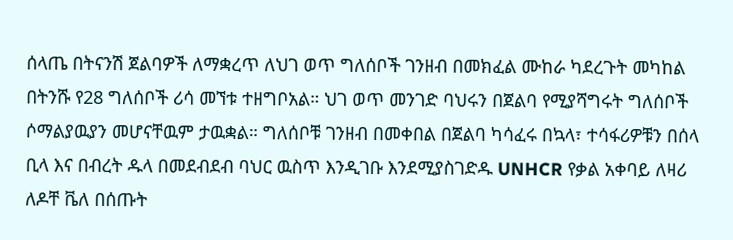ሰላጤ በትናንሽ ጀልባዎች ለማቋረጥ ለህገ ወጥ ግለሰቦች ገንዘብ በመክፈል ሙከራ ካደረጉት መካከል በትንሹ የ28 ግለሰቦች ሪሳ መኘቱ ተዘግቦአል። ህገ ወጥ መንገድ ባህሩን በጀልባ የሚያሻግሩት ግለሰቦች ሶማልያዉያን መሆናቸዉም ታዉቋል። ግለሰቦቹ ገንዘብ በመቀበል በጀልባ ካሳፈሩ በኳላ፣ ተሳፋሪዎቹን በሰላ ቢላ እና በብረት ዱላ በመደብደብ ባህር ዉስጥ እንዲገቡ እንደሚያስገድዱ UNHCR የቃል አቀባይ ለዛሪ ለዶቸ ቬለ በሰጡት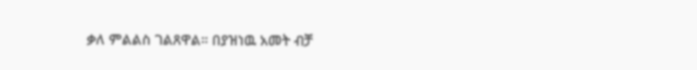ቃለ ምልልስ ገልጸዋል። በያዝነዉ አመት ብቻ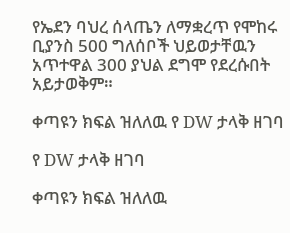የኤደን ባህረ ሰላጤን ለማቋረጥ የሞከሩ ቢያንስ 500 ግለሰቦች ህይወታቸዉን አጥተዋል 300 ያህል ደግሞ የደረሱበት አይታወቅም።

ቀጣዩን ክፍል ዝለለዉ የ DW ታላቅ ዘገባ

የ DW ታላቅ ዘገባ

ቀጣዩን ክፍል ዝለለዉ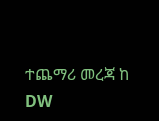ተጨማሪ መረጃ ከ DW